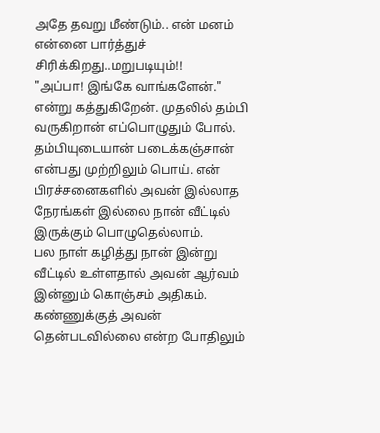அதே தவறு மீண்டும்.. என் மனம் என்னை பார்த்துச் சிரிக்கிறது..மறுபடியும்!!
"அப்பா! இங்கே வாங்களேன்." என்று கத்துகிறேன். முதலில் தம்பி வருகிறான் எப்பொழுதும் போல். தம்பியுடையான் படைக்கஞ்சான் என்பது முற்றிலும் பொய். என் பிரச்சனைகளில் அவன் இல்லாத நேரங்கள் இல்லை நான் வீட்டில் இருக்கும் பொழுதெல்லாம்.
பல நாள் கழித்து நான் இன்று வீட்டில் உள்ளதால் அவன் ஆர்வம் இன்னும் கொஞ்சம் அதிகம். கண்ணுக்குத் அவன் தென்படவில்லை என்ற போதிலும்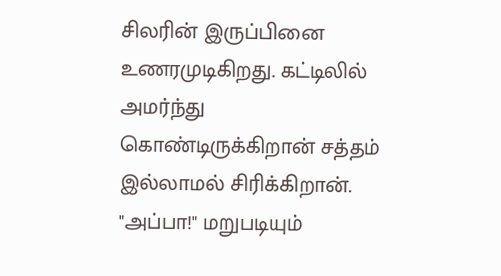சிலரின் இருப்பினை உணரமுடிகிறது. கட்டிலில் அமர்ந்து கொண்டிருக்கிறான் சத்தம் இல்லாமல் சிரிக்கிறான். "அப்பா!" மறுபடியும்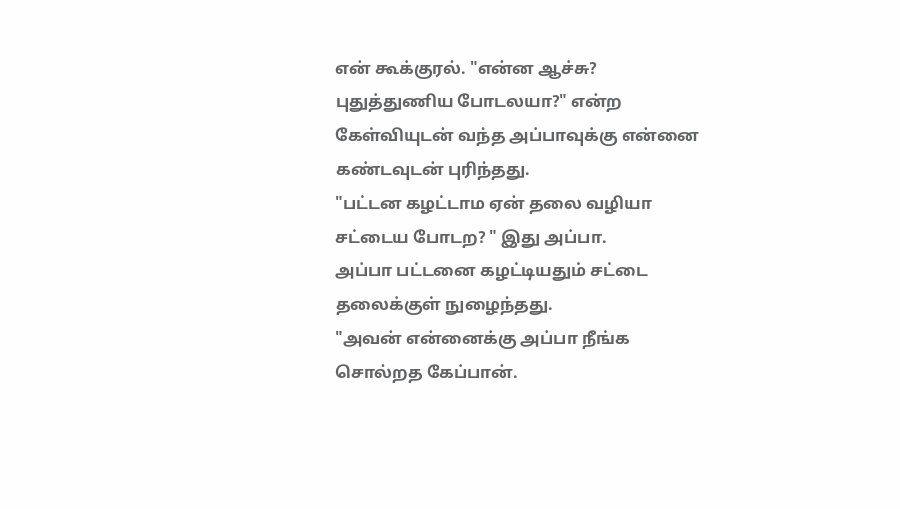என் கூக்குரல். "என்ன ஆச்சு? புதுத்துணிய போடலயா?" என்ற கேள்வியுடன் வந்த அப்பாவுக்கு என்னை கண்டவுடன் புரிந்தது.
"பட்டன கழட்டாம ஏன் தலை வழியா சட்டைய போடற? " இது அப்பா.
அப்பா பட்டனை கழட்டியதும் சட்டை தலைக்குள் நுழைந்தது.
"அவன் என்னைக்கு அப்பா நீங்க சொல்றத கேப்பான்.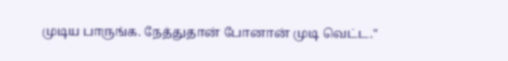முடிய பாருங்க. நேத்துதான் போனான் முடி வெட்ட."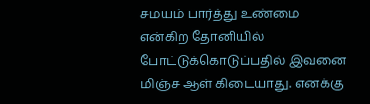சமயம் பார்த்து உண்மை என்கிற தோனியில் போட்டுக்கொடுப்பதில் இவனை மிஞ்ச ஆள் கிடையாது. எனக்கு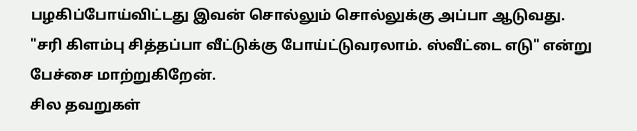பழகிப்போய்விட்டது இவன் சொல்லும் சொல்லுக்கு அப்பா ஆடுவது.
"சரி கிளம்பு சித்தப்பா வீட்டுக்கு போய்ட்டுவரலாம். ஸ்வீட்டை எடு" என்று பேச்சை மாற்றுகிறேன்.
சில தவறுகள்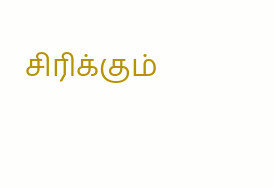சிரிக்கும்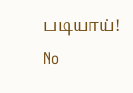படியாய்!
No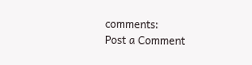comments:
Post a Comment